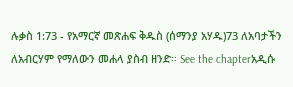ሉቃስ 1:73 - የአማርኛ መጽሐፍ ቅዱስ (ሰማንያ አሃዱ)73 ለአባታችን ለአብርሃም የማለውን መሐላ ያስብ ዘንድ። See the chapterአዲሱ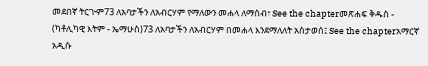መደበኛ ትርጒም73 ለአባታችን ለአብርሃም የማለውን መሐላ ለማሰብ፣ See the chapterመጽሐፍ ቅዱስ - (ካቶሊካዊ እትም - ኤማሁስ)73 ለአባታችን ለአብርሃም በመሐላ እንደማለለት አስታወሰ፤ See the chapterአማርኛ አዲሱ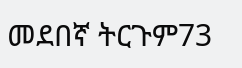መደበኛ ትርጉም73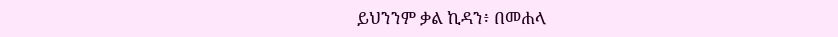ይህንንም ቃል ኪዳን፥ በመሐላ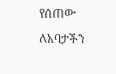የሰጠው ለአባታችን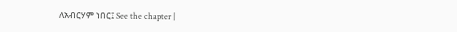ለአብርሃም ነበር፤ See the chapter |